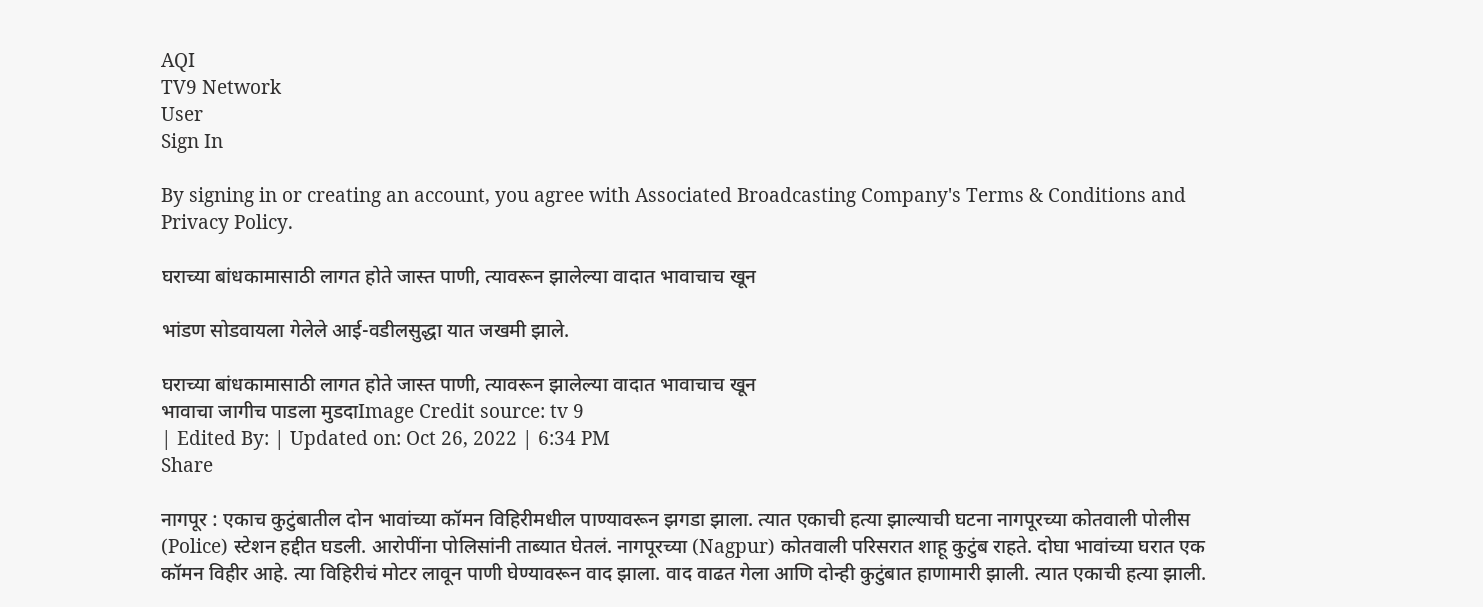AQI
TV9 Network
User
Sign In

By signing in or creating an account, you agree with Associated Broadcasting Company's Terms & Conditions and Privacy Policy.

घराच्या बांधकामासाठी लागत होते जास्त पाणी, त्यावरून झालेल्या वादात भावाचाच खून

भांडण सोडवायला गेलेले आई-वडीलसुद्धा यात जखमी झाले.

घराच्या बांधकामासाठी लागत होते जास्त पाणी, त्यावरून झालेल्या वादात भावाचाच खून
भावाचा जागीच पाडला मुडदाImage Credit source: tv 9
| Edited By: | Updated on: Oct 26, 2022 | 6:34 PM
Share

नागपूर : एकाच कुटुंबातील दोन भावांच्या कॉमन विहिरीमधील पाण्यावरून झगडा झाला. त्यात एकाची हत्या झाल्याची घटना नागपूरच्या कोतवाली पोलीस (Police) स्टेशन हद्दीत घडली. आरोपींना पोलिसांनी ताब्यात घेतलं. नागपूरच्या (Nagpur) कोतवाली परिसरात शाहू कुटुंब राहते. दोघा भावांच्या घरात एक कॉमन विहीर आहे. त्या विहिरीचं मोटर लावून पाणी घेण्यावरून वाद झाला. वाद वाढत गेला आणि दोन्ही कुटुंबात हाणामारी झाली. त्यात एकाची हत्या झाली.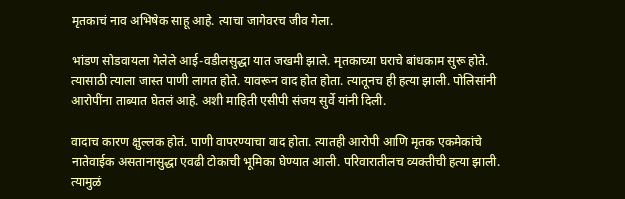मृतकाचं नाव अभिषेक साहू आहे. त्याचा जागेवरच जीव गेला.

भांडण सोडवायला गेलेले आई-वडीलसुद्धा यात जखमी झाले. मृतकाच्या घराचे बांधकाम सुरू होते. त्यासाठी त्याला जास्त पाणी लागत होते. यावरून वाद होत होता. त्यातूनच ही हत्या झाली. पोलिसांनी आरोपींना ताब्यात घेतलं आहे. अशी माहिती एसीपी संजय सुर्वे यांनी दिली.

वादाच कारण क्षुल्लक होतं. पाणी वापरण्याचा वाद होता. त्यातही आरोपी आणि मृतक एकमेकांचे नातेवाईक असतानासुद्धा एवढी टोकाची भूमिका घेण्यात आली. परिवारातीलच व्यक्तीची हत्या झाली. त्यामुळं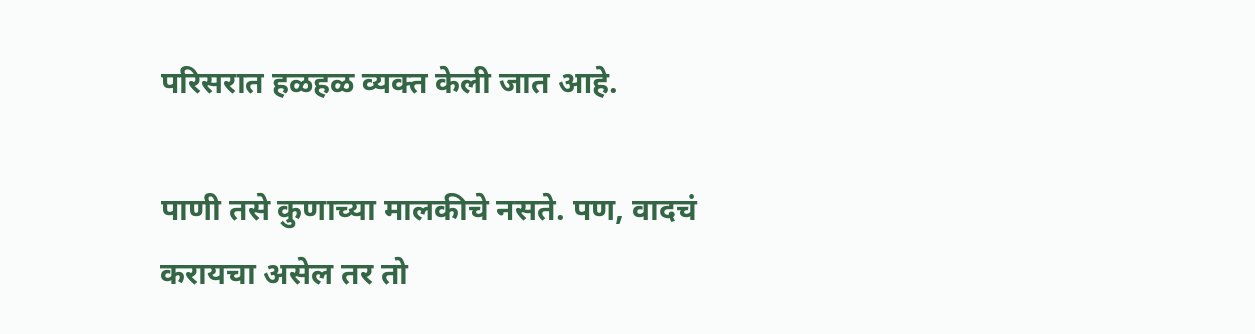परिसरात हळहळ व्यक्त केली जात आहे.

पाणी तसे कुणाच्या मालकीचे नसते. पण, वादचं करायचा असेल तर तो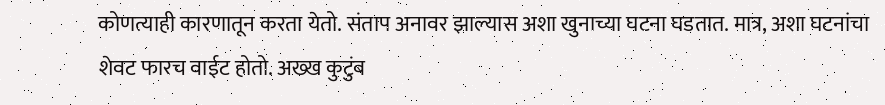कोणत्याही कारणातून करता येतो. संताप अनावर झाल्यास अशा खुनाच्या घटना घडतात. मात्र, अशा घटनांचा शेवट फारच वाईट होतो. अख्ख कुटुंब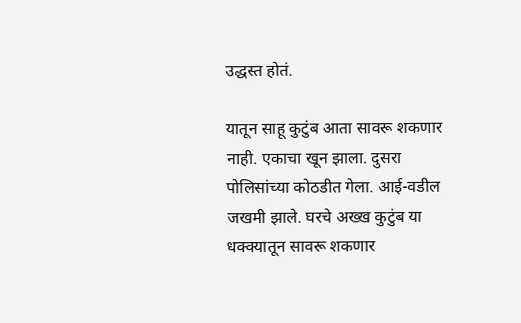उद्धस्त होतं.

यातून साहू कुटुंब आता सावरू शकणार नाही. एकाचा खून झाला. दुसरा पोलिसांच्या कोठडीत गेला. आई-वडील जखमी झाले. घरचे अख्ख कुटुंब या धक्क्यातून सावरू शकणार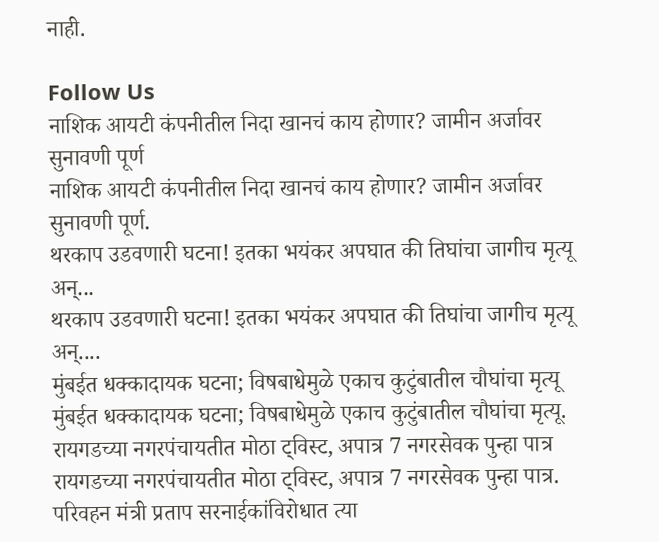नाही.

Follow Us
नाशिक आयटी कंपनीतील निदा खानचं काय होणार? जामीन अर्जावर सुनावणी पूर्ण
नाशिक आयटी कंपनीतील निदा खानचं काय होणार? जामीन अर्जावर सुनावणी पूर्ण.
थरकाप उडवणारी घटना! इतका भयंकर अपघात की तिघांचा जागीच मृत्यू अन्...
थरकाप उडवणारी घटना! इतका भयंकर अपघात की तिघांचा जागीच मृत्यू अन्....
मुंबईत धक्कादायक घटना; विषबाधेमुळे एकाच कुटुंबातील चौघांचा मृत्यू
मुंबईत धक्कादायक घटना; विषबाधेमुळे एकाच कुटुंबातील चौघांचा मृत्यू.
रायगडच्या नगरपंचायतीत मोठा ट्विस्ट, अपात्र 7 नगरसेवक पुन्हा पात्र
रायगडच्या नगरपंचायतीत मोठा ट्विस्ट, अपात्र 7 नगरसेवक पुन्हा पात्र.
परिवहन मंत्री प्रताप सरनाईकांविरोधात त्या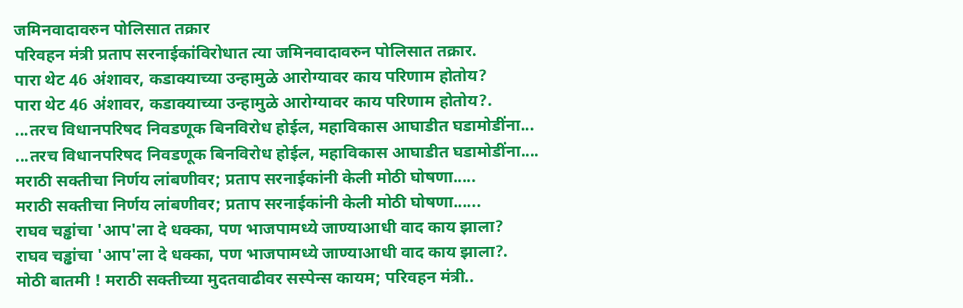जमिनवादावरुन पोलिसात तक्रार
परिवहन मंत्री प्रताप सरनाईकांविरोधात त्या जमिनवादावरुन पोलिसात तक्रार.
पारा थेट 46 अंशावर, कडाक्याच्या उन्हामुळे आरोग्यावर काय परिणाम होतोय?
पारा थेट 46 अंशावर, कडाक्याच्या उन्हामुळे आरोग्यावर काय परिणाम होतोय?.
...तरच विधानपरिषद निवडणूक बिनविरोध होईल, महाविकास आघाडीत घडामोडींना...
...तरच विधानपरिषद निवडणूक बिनविरोध होईल, महाविकास आघाडीत घडामोडींना....
मराठी सक्तीचा निर्णय लांबणीवर; प्रताप सरनाईकांनी केली मोठी घोषणा.....
मराठी सक्तीचा निर्णय लांबणीवर; प्रताप सरनाईकांनी केली मोठी घोषणा......
राघव चड्ढांचा 'आप'ला दे धक्का, पण भाजपामध्ये जाण्याआधी वाद काय झाला?
राघव चड्ढांचा 'आप'ला दे धक्का, पण भाजपामध्ये जाण्याआधी वाद काय झाला?.
मोठी बातमी ! मराठी सक्तीच्या मुदतवाढीवर सस्पेन्स कायम; परिवहन मंत्री..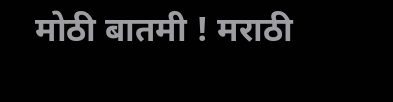मोठी बातमी ! मराठी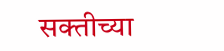सक्तीच्या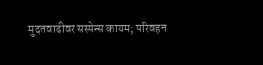मुदतवाढीवर सस्पेन्स कायम; परिवहन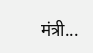मंत्री...